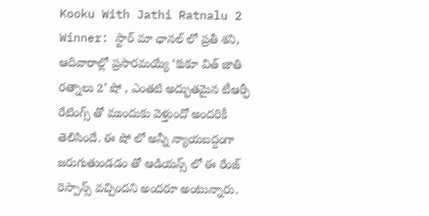Kooku With Jathi Ratnalu 2 Winner: స్టార్ మా ఛానల్ లో ప్రతీ శని, ఆదివారాల్లో ప్రసారమయ్యే ‘కుకూ విత్ జాతి రత్నాలు 2’ షో , ఎంతటి అద్భుతమైన టీఆర్ఫీ రేటింగ్స్ తో ముందుకు వెళ్తుందో అందరికీ తెలిసిందే. ఈ షో లో అన్నీ న్యాయబద్దంగా జరుగుతుండడం తో ఆడియన్స్ లో ఈ రేంజ్ రెస్పాన్స్ వచ్చిందని అందరూ అంటున్నారు.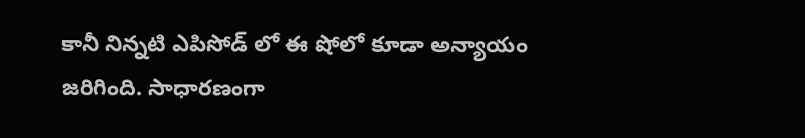కానీ నిన్నటి ఎపిసోడ్ లో ఈ షోలో కూడా అన్యాయం జరిగింది. సాధారణంగా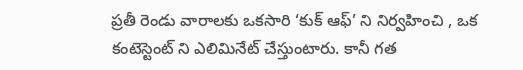ప్రతీ రెండు వారాలకు ఒకసారి ‘కుక్ ఆఫ్’ ని నిర్వహించి , ఒక కంటెస్టెంట్ ని ఎలిమినేట్ చేస్తుంటారు. కానీ గత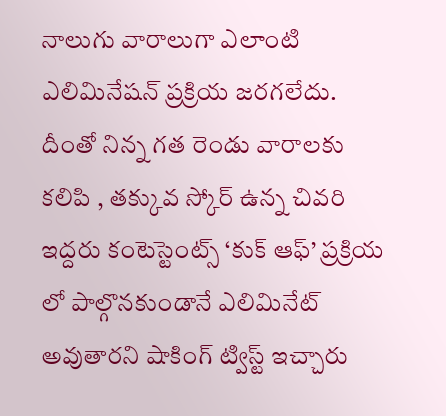నాలుగు వారాలుగా ఎలాంటి ఎలిమినేషన్ ప్రక్రియ జరగలేదు. దీంతో నిన్న గత రెండు వారాలకు కలిపి , తక్కువ స్కోర్ ఉన్న చివరి ఇద్దరు కంటెస్టెంట్స్ ‘కుక్ ఆఫ్’ ప్రక్రియ లో పాల్గొనకుండానే ఎలిమినేట్ అవుతారని షాకింగ్ ట్విస్ట్ ఇచ్చారు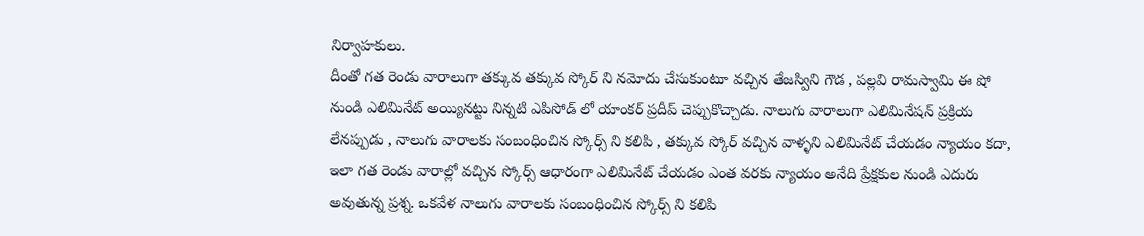నిర్వాహకులు.
దీంతో గత రెండు వారాలుగా తక్కువ తక్కువ స్కోర్ ని నమోదు చేసుకుంటూ వచ్చిన తేజస్విని గౌడ , పల్లవి రామస్వామి ఈ షో నుండి ఎలిమినేట్ అయ్యినట్టు నిన్నటి ఎపిసోడ్ లో యాంకర్ ప్రదీప్ చెప్పుకొచ్చాడు. నాలుగు వారాలుగా ఎలిమినేషన్ ప్రక్రియ లేనప్పుడు , నాలుగు వారాలకు సంబంధించిన స్కోర్స్ ని కలిపి , తక్కువ స్కోర్ వచ్చిన వాళ్ళని ఎలిమినేట్ చేయడం న్యాయం కదా, ఇలా గత రెండు వారాల్లో వచ్చిన స్కోర్స్ ఆధారంగా ఎలిమినేట్ చేయడం ఎంత వరకు న్యాయం అనేది ప్రేక్షకుల నుండి ఎదురు అవుతున్న ప్రశ్న. ఒకవేళ నాలుగు వారాలకు సంబంధించిన స్కోర్స్ ని కలిపి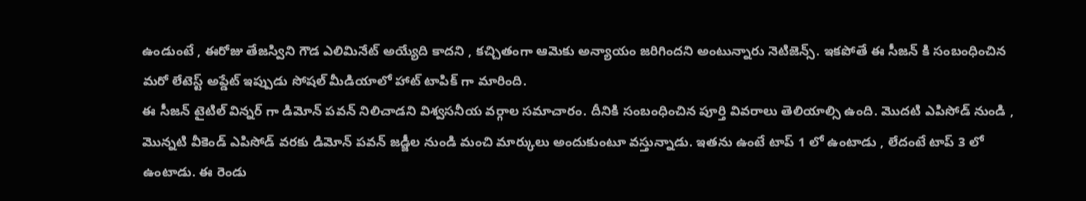ఉండుంటే , ఈరోజు తేజస్విని గౌడ ఎలిమినేట్ అయ్యేది కాదని , కచ్చితంగా ఆమెకు అన్యాయం జరిగిందని అంటున్నారు నెటిజెన్స్. ఇకపోతే ఈ సీజన్ కి సంబంధించిన మరో లేటెస్ట్ అప్డేట్ ఇప్పుడు సోషల్ మీడియాలో హాట్ టాపిక్ గా మారింది.
ఈ సీజన్ టైటిల్ విన్నర్ గా డిమోన్ పవన్ నిలిచాడని విశ్వసనీయ వర్గాల సమాచారం. దీనికి సంబంధించిన పూర్తి వివరాలు తెలియాల్సి ఉంది. మొదటి ఎపిసోడ్ నుండి , మొన్నటి వీకెండ్ ఎపిసోడ్ వరకు డిమోన్ పవన్ జడ్జీల నుండి మంచి మార్కులు అందుకుంటూ వస్తున్నాడు. ఇతను ఉంటే టాప్ 1 లో ఉంటాడు , లేదంటే టాప్ 3 లో ఉంటాడు. ఈ రెండు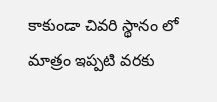కాకుండా చివరి స్థానం లో మాత్రం ఇప్పటి వరకు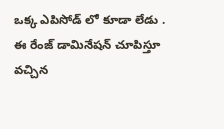ఒక్క ఎపిసోడ్ లో కూడా లేడు . ఈ రేంజ్ డామినేషన్ చూపిస్తూ వచ్చిన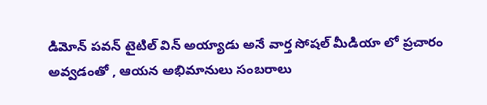డిమోన్ పవన్ టైటిల్ విన్ అయ్యాడు అనే వార్త సోషల్ మీడియా లో ప్రచారం అవ్వడంతో , ఆయన అభిమానులు సంబరాలు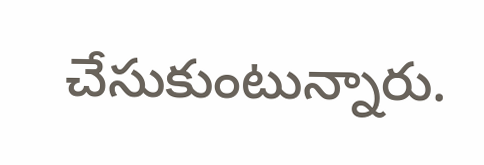చేసుకుంటున్నారు.